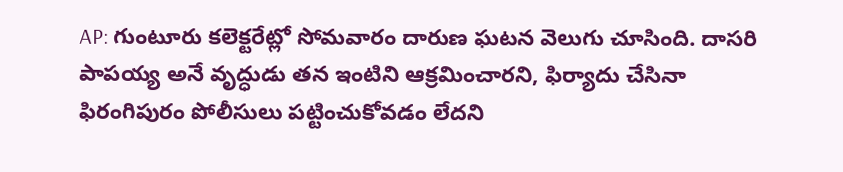AP: గుంటూరు కలెక్టరేట్లో సోమవారం దారుణ ఘటన వెలుగు చూసింది. దాసరి పాపయ్య అనే వృద్ధుడు తన ఇంటిని ఆక్రమించారని, ఫిర్యాదు చేసినా ఫిరంగిపురం పోలీసులు పట్టించుకోవడం లేదని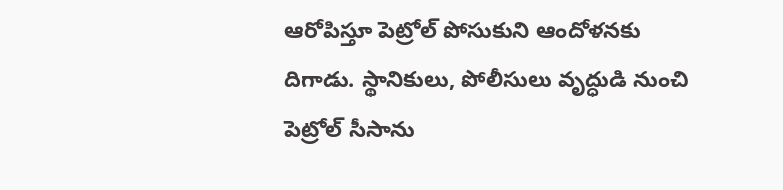ఆరోపిస్తూ పెట్రోల్ పోసుకుని ఆందోళనకు దిగాడు. స్థానికులు, పోలీసులు వృద్ధుడి నుంచి పెట్రోల్ సీసాను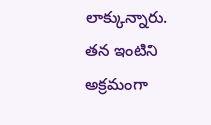లాక్కున్నారు. తన ఇంటిని అక్రమంగా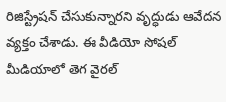రిజిస్ట్రేషన్ చేసుకున్నారని వృద్ధుడు ఆవేదన వ్యక్తం చేశాడు. ఈ వీడియో సోషల్ మీడియాలో తెగ వైరల్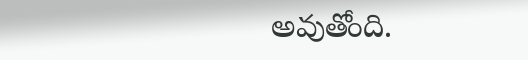అవుతోంది.